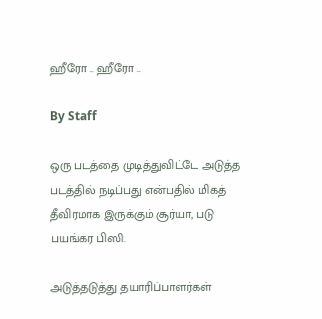ஹீரோ .. ஹீரோ ..

By Staff

ஒரு படத்தை முடித்துவிட்டே அடுத்த படத்தில் நடிப்பது என்பதில் மிகத் தீவிரமாக இருக்கும் சூர்யா, படு பயங்கர பிஸி.

அடுத்தடுத்து தயாரிப்பாளர்கள்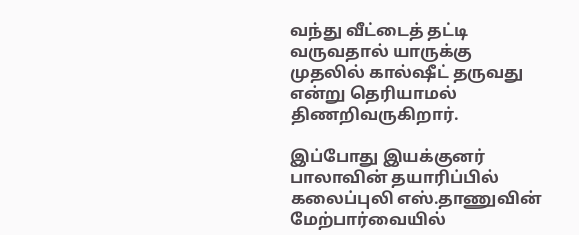வந்து வீட்டைத் தட்டி வருவதால் யாருக்கு முதலில் கால்ஷீட் தருவது என்று தெரியாமல் திணறிவருகிறார்.

இப்போது இயக்குனர் பாலாவின் தயாரிப்பில் கலைப்புலி எஸ்.தாணுவின் மேற்பார்வையில்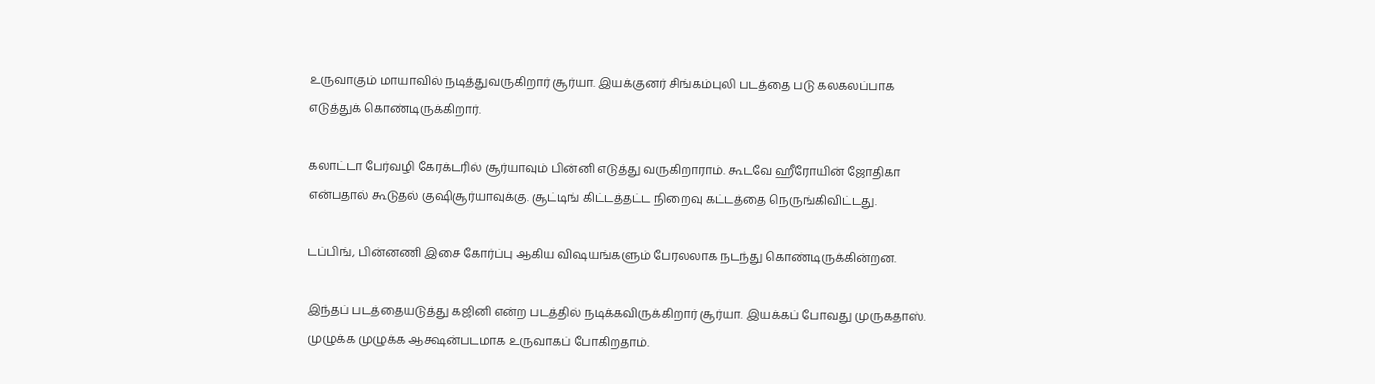உருவாகும் மாயாவில் நடித்துவருகிறார் சூர்யா. இயக்குனர் சிங்கம்புலி படத்தை படு கலகலப்பாக எடுத்துக் கொண்டிருக்கிறார்.

கலாட்டா பேர்வழி கேரக்டரில் சூர்யாவும் பின்னி எடுத்து வருகிறாராம். கூடவே ஹீரோயின் ஜோதிகா என்பதால் கூடுதல் குஷிசூர்யாவுக்கு. சூட்டிங் கிட்டத்தட்ட நிறைவு கட்டத்தை நெருங்கிவிட்டது.

டப்பிங், பின்னணி இசை கோர்ப்பு ஆகிய விஷயங்களும் பேரலலாக நடந்து கொண்டிருக்கின்றன.

இந்தப் படத்தையடுத்து கஜினி என்ற படத்தில் நடிக்கவிருக்கிறார் சூர்யா. இயக்கப் போவது முருகதாஸ். முழுக்க முழுக்க ஆக்ஷன்படமாக உருவாகப் போகிறதாம்.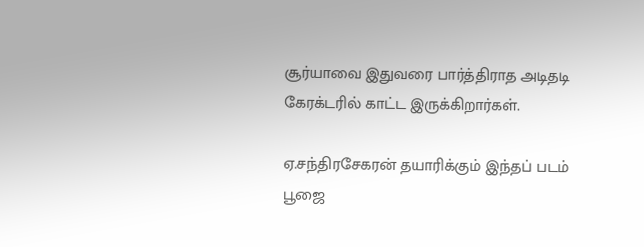சூர்யாவை இதுவரை பார்த்திராத அடிதடி கேரக்டரில் காட்ட இருக்கிறார்கள்.

ஏ.சந்திரசேகரன் தயாரிக்கும் இந்தப் படம் பூஜை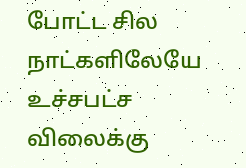போட்ட சில நாட்களிலேயே உச்சபட்ச விலைக்கு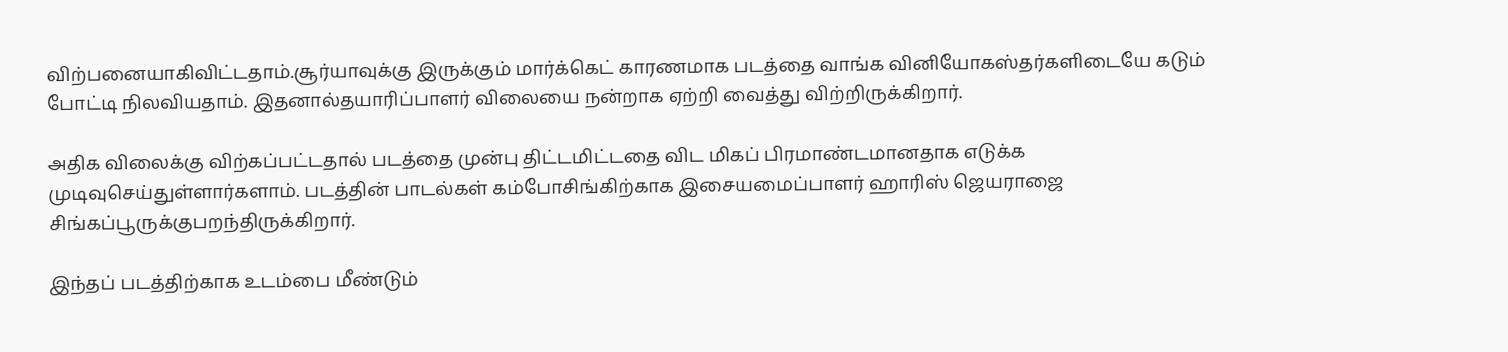விற்பனையாகிவிட்டதாம்.சூர்யாவுக்கு இருக்கும் மார்க்கெட் காரணமாக படத்தை வாங்க வினியோகஸ்தர்களிடையே கடும் போட்டி நிலவியதாம். இதனால்தயாரிப்பாளர் விலையை நன்றாக ஏற்றி வைத்து விற்றிருக்கிறார்.

அதிக விலைக்கு விற்கப்பட்டதால் படத்தை முன்பு திட்டமிட்டதை விட மிகப் பிரமாண்டமானதாக எடுக்க முடிவுசெய்துள்ளார்களாம். படத்தின் பாடல்கள் கம்போசிங்கிற்காக இசையமைப்பாளர் ஹாரிஸ் ஜெயராஜை சிங்கப்பூருக்குபறந்திருக்கிறார்.

இந்தப் படத்திற்காக உடம்பை மீண்டும்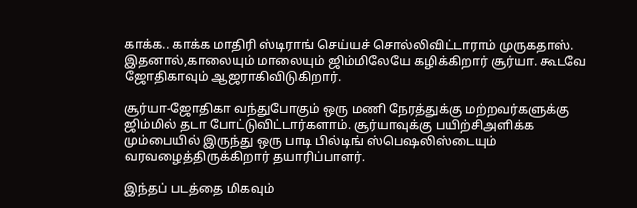காக்க.. காக்க மாதிரி ஸ்டிராங் செய்யச் சொல்லிவிட்டாராம் முருகதாஸ். இதனால்,காலையும் மாலையும் ஜிம்மிலேயே கழிக்கிறார் சூர்யா. கூடவே ஜோதிகாவும் ஆஜராகிவிடுகிறார்.

சூர்யா-ஜோதிகா வந்துபோகும் ஒரு மணி நேரத்துக்கு மற்றவர்களுக்கு ஜிம்மில் தடா போட்டுவிட்டார்களாம். சூர்யாவுக்கு பயிற்சிஅளிக்க மும்பையில் இருந்து ஒரு பாடி பில்டிங் ஸ்பெஷலிஸ்டையும் வரவழைத்திருக்கிறார் தயாரிப்பாளர்.

இந்தப் படத்தை மிகவும்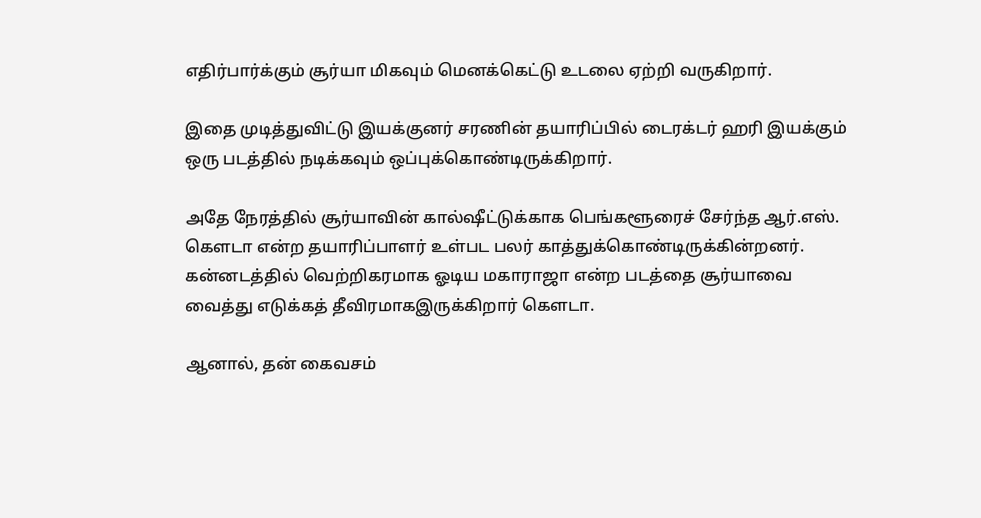எதிர்பார்க்கும் சூர்யா மிகவும் மெனக்கெட்டு உடலை ஏற்றி வருகிறார்.

இதை முடித்துவிட்டு இயக்குனர் சரணின் தயாரிப்பில் டைரக்டர் ஹரி இயக்கும் ஒரு படத்தில் நடிக்கவும் ஒப்புக்கொண்டிருக்கிறார்.

அதே நேரத்தில் சூர்யாவின் கால்ஷீட்டுக்காக பெங்களூரைச் சேர்ந்த ஆர்.எஸ். கெளடா என்ற தயாரிப்பாளர் உள்பட பலர் காத்துக்கொண்டிருக்கின்றனர். கன்னடத்தில் வெற்றிகரமாக ஓடிய மகாராஜா என்ற படத்தை சூர்யாவை வைத்து எடுக்கத் தீவிரமாகஇருக்கிறார் கெளடா.

ஆனால், தன் கைவசம்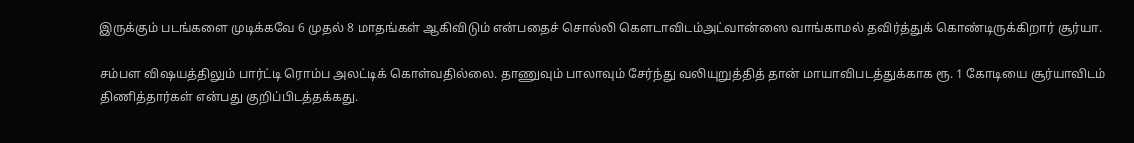இருக்கும் படங்களை முடிக்கவே 6 முதல் 8 மாதங்கள் ஆகிவிடும் என்பதைச் சொல்லி கெளடாவிடம்அட்வான்ஸை வாங்காமல் தவிர்த்துக் கொண்டிருக்கிறார் சூர்யா.

சம்பள விஷயத்திலும் பார்ட்டி ரொம்ப அலட்டிக் கொள்வதில்லை. தாணுவும் பாலாவும் சேர்ந்து வலியுறுத்தித் தான் மாயாவிபடத்துக்காக ரூ. 1 கோடியை சூர்யாவிடம் திணித்தார்கள் என்பது குறிப்பிடத்தக்கது.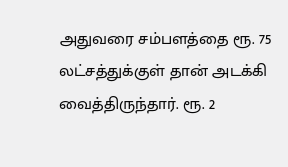அதுவரை சம்பளத்தை ரூ. 75 லட்சத்துக்குள் தான் அடக்கி வைத்திருந்தார். ரூ. 2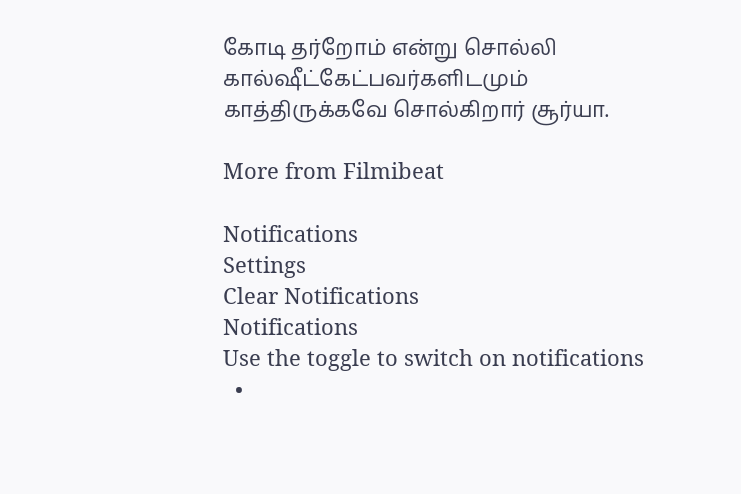கோடி தர்றோம் என்று சொல்லி கால்ஷீட்கேட்பவர்களிடமும் காத்திருக்கவே சொல்கிறார் சூர்யா.

More from Filmibeat

Notifications
Settings
Clear Notifications
Notifications
Use the toggle to switch on notifications
  •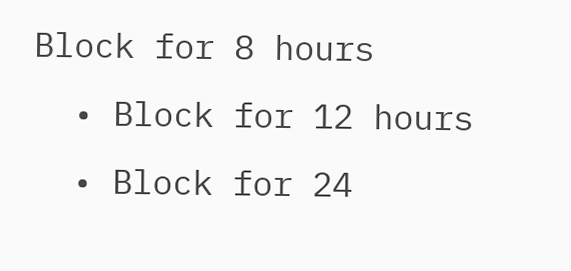Block for 8 hours
  • Block for 12 hours
  • Block for 24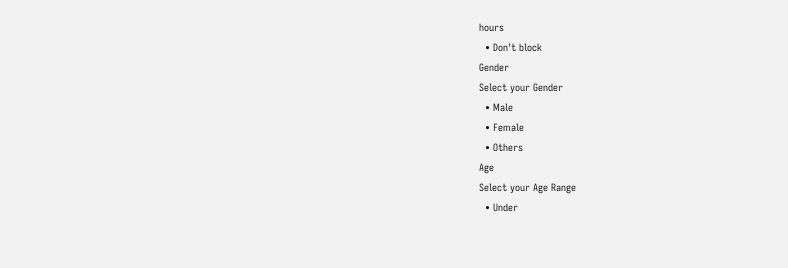hours
  • Don't block
Gender
Select your Gender
  • Male
  • Female
  • Others
Age
Select your Age Range
  • Under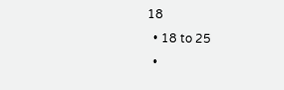18
  • 18 to 25
  •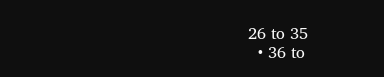26 to 35
  • 36 to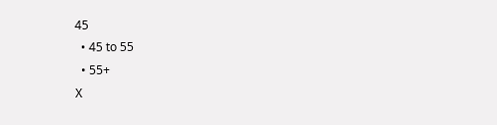45
  • 45 to 55
  • 55+
X